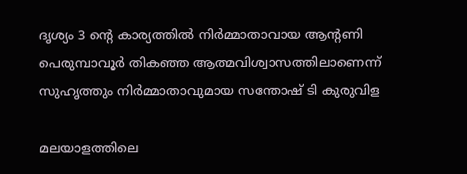ദൃശ്യം 3 ന്‍റെ കാര്യത്തില്‍ നിർമ്മാതാവായ ആന്‍റണി പെരുമ്പാവൂർ തികഞ്ഞ ആത്മവിശ്വാസത്തിലാണെന്ന് സുഹൃത്തും നിര്‍മ്മാതാവുമായ സന്തോഷ് ടി കുരുവിള

മലയാളത്തിലെ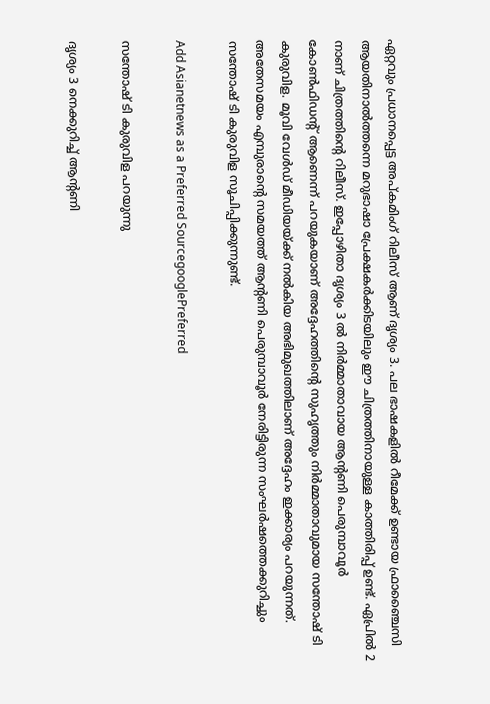ഏറ്റവും പ്രധാനപ്പെട്ട അപ്കമിംഗ് റിലീസ് ആണ് ദൃശ്യം 3. പല ഭാഷകളില്‍ റീമേക്ക് ഉണ്ടായ ഫ്രാഞ്ചൈസി ആയതിനാല്‍ത്തന്നെ മറുഭാഷാ പ്രേക്ഷകര്‍ക്കിടയിലും ഈ ചിത്രത്തിനായുള്ള കാത്തിരിപ്പ് ഉണ്ട്. ഏപ്രില്‍ 2 നാണ് ചിത്രത്തിന്‍റെ റിലീസ്. ഇപ്പോഴിതാ ദൃശ്യം 3 ല്‍ നിര്‍മ്മാതാവായ ആന്‍റണി പെരുമ്പാവൂര്‍ കോണ്‍ഫിഡന്‍റ് ആണെന്ന് പറയുകയാണ് അദ്ദേഹത്തിന്‍റെ സുഹൃത്തും നിര്‍മ്മാതാവുമായ സന്തോഷ് ടി കുരുവിള. മൂവി വേള്‍ഡ് മീഡിയയ്ക്ക് നല്‍കിയ അഭിമുഖത്തിലാണ് അദ്ദേഹം ഇക്കാര്യം പറയുന്നത്. അതേസമയം എമ്പുരാന്‍റെ സമയത്ത് ആന്‍റണി പെരുമ്പാവൂര്‍ നേരിട്ടിരുന്ന സംഘര്‍ഷത്തെക്കുറിച്ചും സന്തോഷ് ടി കുരുവിള സൂചിപ്പിക്കുന്നുണ്ട്.

Add Asianetnews as a Preferred SourcegooglePreferred

സന്തോഷ് ടി കുരുവിള പറയുന്നു

ദൃശ്യം 3 നെക്കുറിച്ച് ആന്‍റണി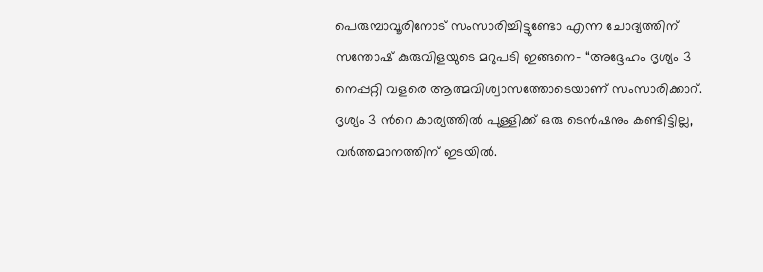പെരുമ്പാവൂരിനോട് സംസാരിച്ചിട്ടുണ്ടോ എന്ന ചോദ്യത്തിന് സന്തോഷ് കുരുവിളയുടെ മറുപടി ഇങ്ങനെ- “അദ്ദേഹം ദൃശ്യം 3 നെപ്പറ്റി വളരെ ആത്മവിശ്വാസത്തോടെയാണ് സംസാരിക്കാറ്. ദൃശ്യം 3 ന്‍റെ കാര്യത്തില്‍ പുള്ളിക്ക് ഒരു ടെന്‍ഷനും കണ്ടിട്ടില്ല, വര്‍ത്തമാനത്തിന് ഇടയില്‍.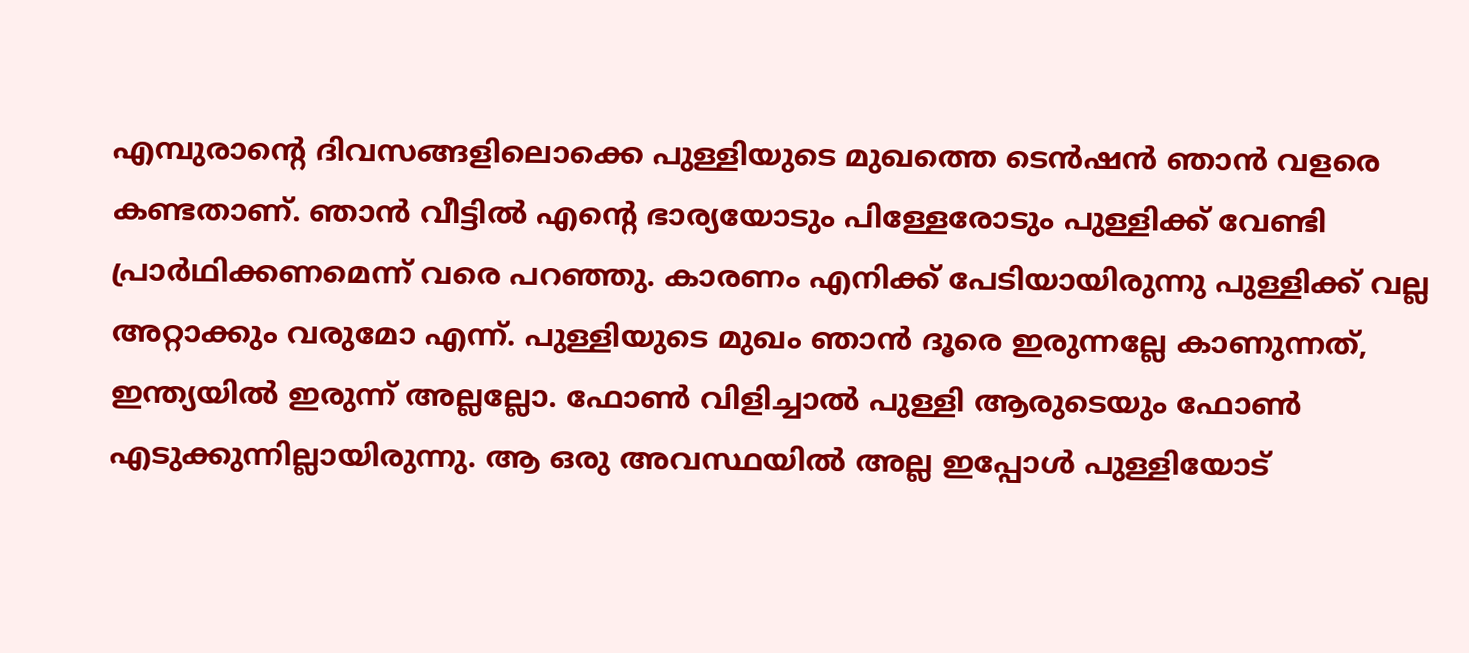എമ്പുരാന്‍റെ ദിവസങ്ങളിലൊക്കെ പുള്ളിയുടെ മുഖത്തെ ടെന്‍ഷന്‍ ഞാന്‍ വളരെ കണ്ടതാണ്. ഞാന്‍ വീട്ടില്‍ എന്‍റെ ഭാര്യയോടും പിള്ളേരോടും പുള്ളിക്ക് വേണ്ടി പ്രാര്‍ഥിക്കണമെന്ന് വരെ പറഞ്ഞു. കാരണം എനിക്ക് പേടിയായിരുന്നു പുള്ളിക്ക് വല്ല അറ്റാക്കും വരുമോ എന്ന്. പുള്ളിയുടെ മുഖം ഞാന്‍ ദൂരെ ഇരുന്നല്ലേ കാണുന്നത്, ഇന്ത്യയില്‍ ഇരുന്ന് അല്ലല്ലോ. ഫോണ്‍ വിളിച്ചാല്‍ പുള്ളി ആരുടെയും ഫോണ്‍ എടുക്കുന്നില്ലായിരുന്നു. ആ ഒരു അവസ്ഥയില്‍ അല്ല ഇപ്പോള്‍ പുള്ളിയോട്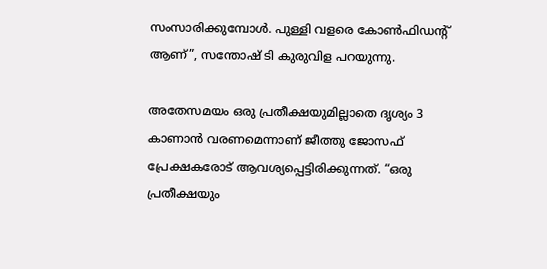സംസാരിക്കുമ്പോള്‍. പുള്ളി വളരെ കോണ്‍ഫിഡന്‍റ് ആണ്”, സന്തോഷ് ടി കുരുവിള പറയുന്നു.

അതേസമയം ഒരു പ്രതീക്ഷയുമില്ലാതെ ദൃശ്യം 3 കാണാന്‍ വരണമെന്നാണ് ജീത്തു ജോസഫ് പ്രേക്ഷകരോട് ആവശ്യപ്പെട്ടിരിക്കുന്നത്. “ഒരു പ്രതീക്ഷയും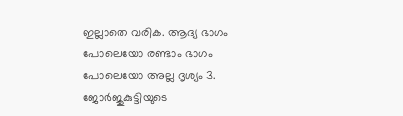ഇല്ലാതെ വരിക. ആദ്യ ഭാഗം പോലെയോ രണ്ടാം ഭാഗം പോലെയോ അല്ല ദൃശ്യം 3. ജോര്‍ജുകുട്ടിയുടെ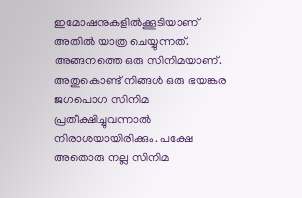ഇമോഷനുകളില്‍ക്കൂടിയാണ് അതില്‍ യാത്ര ചെയ്യുന്നത്. അങ്ങനത്തെ ഒരു സിനിമയാണ്. അതുകൊണ്ട് നിങ്ങള്‍ ഒരു ഭയങ്കര ജഗപൊഗ സിനിമ പ്രതീക്ഷിച്ചുവന്നാല്‍ നിരാശയായിരിക്കും. പക്ഷേ അതൊരു നല്ല സിനിമ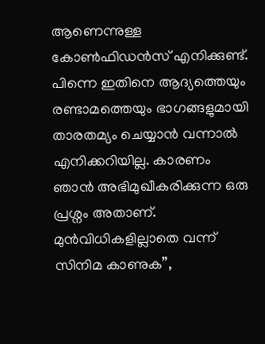ആണെന്നുള്ള കോണ്‍ഫിഡന്‍സ് എനിക്കുണ്ട്. പിന്നെ ഇതിനെ ആദ്യത്തെയും രണ്ടാമത്തെയും ഭാഗങ്ങളുമായി താരതമ്യം ചെയ്യാന്‍ വന്നാല്‍ എനിക്കറിയില്ല. കാരണം ഞാന്‍ അഭിമുഖീകരിക്കുന്ന ഒരു പ്രശ്നം അതാണ്. മുന്‍വിധികളില്ലാതെ വന്ന് സിനിമ കാണുക”,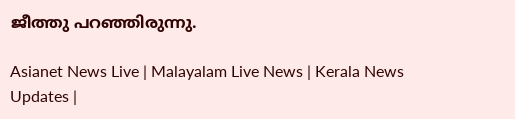ജീത്തു പറഞ്ഞിരുന്നു.

Asianet News Live | Malayalam Live News | Kerala News Updates |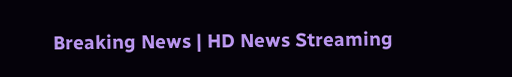Breaking News | HD News Streaming